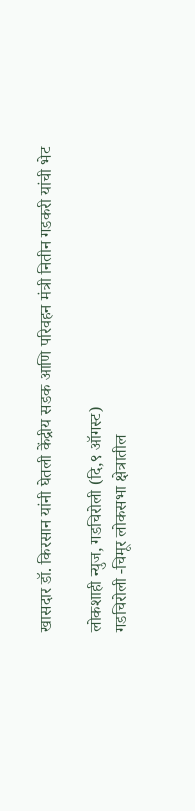खासदार डॉ. किरसान यांनी घेतली केंद्रीय सडक आणि परिवहन मंत्री नितीन गडकरी यांची भेट

लोकशाही न्युज, गडचिरोली (दि,९ ऑगस्ट)
गडचिरोली -चिमूर लोकसभा क्षेत्रातील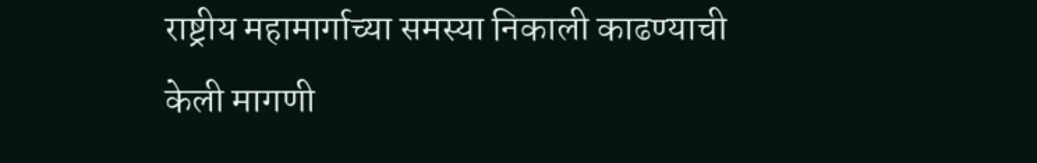राष्ट्रीय महामार्गाच्या समस्या निकाली काढण्याची केली मागणी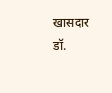खासदार डॉ.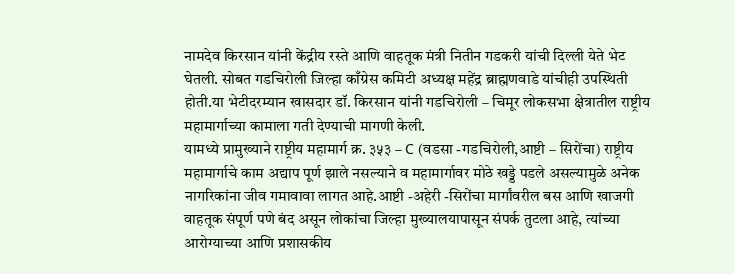नामदेव किरसान यांनी केंद्रीय रस्ते आणि वाहतूक मंत्री नितीन गडकरी यांची दिल्ली येते भेट घेतली. सोबत गडचिरोली जिल्हा काँग्रेस कमिटी अध्यक्ष महेंद्र ब्राह्मणवाडे यांचीही उपस्थिती होती.या भेटीदरम्यान खासदार डॉ. किरसान यांनी गडचिरोली – चिमूर लोकसभा क्षेत्रातील राष्ट्रीय महामार्गाच्या कामाला गती देण्याची मागणी केली.
यामध्ये प्रामुख्याने राष्ट्रीय महामार्ग क्र. ३५३ – C (वडसा -गडचिरोली,आष्टी – सिरोंचा) राष्ट्रीय महामार्गाचे काम अद्याप पूर्ण झाले नसल्याने व महामार्गावर मोठे खड्डे पडले असल्यामुळे अनेक नागरिकांना जीव गमावावा लागत आहे.आष्टी -अहेरी -सिरोंचा मार्गांवरील बस आणि खाजगी वाहतूक संपूर्ण पणे बंद असून लोकांचा जिल्हा मुख्यालयापासून संपर्क तुटला आहे, त्यांच्या आरोग्याच्या आणि प्रशासकीय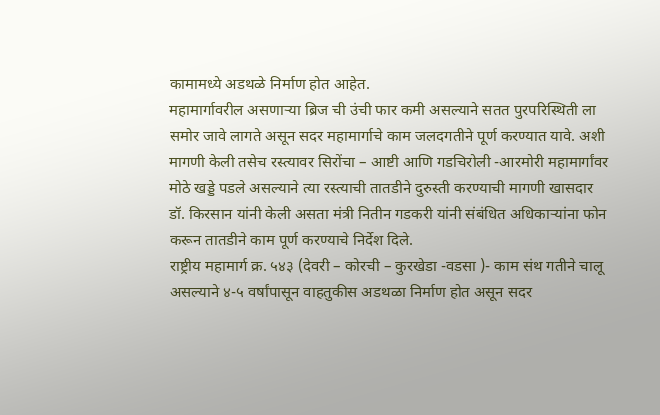कामामध्ये अडथळे निर्माण होत आहेत.
महामार्गावरील असणाऱ्या ब्रिज ची उंची फार कमी असल्याने सतत पुरपरिस्थिती ला समोर जावे लागते असून सदर महामार्गाचे काम जलदगतीने पूर्ण करण्यात यावे. अशी मागणी केली तसेच रस्त्यावर सिरोंचा – आष्टी आणि गडचिरोली -आरमोरी महामार्गांवर मोठे खड्डे पडले असल्याने त्या रस्त्याची तातडीने दुरुस्ती करण्याची मागणी खासदार डॉ. किरसान यांनी केली असता मंत्री नितीन गडकरी यांनी संबंधित अधिकाऱ्यांना फोन करून तातडीने काम पूर्ण करण्याचे निर्देश दिले.
राष्ट्रीय महामार्ग क्र. ५४३ (देवरी – कोरची – कुरखेडा -वडसा )- काम संथ गतीने चालू असल्याने ४-५ वर्षांपासून वाहतुकीस अडथळा निर्माण होत असून सदर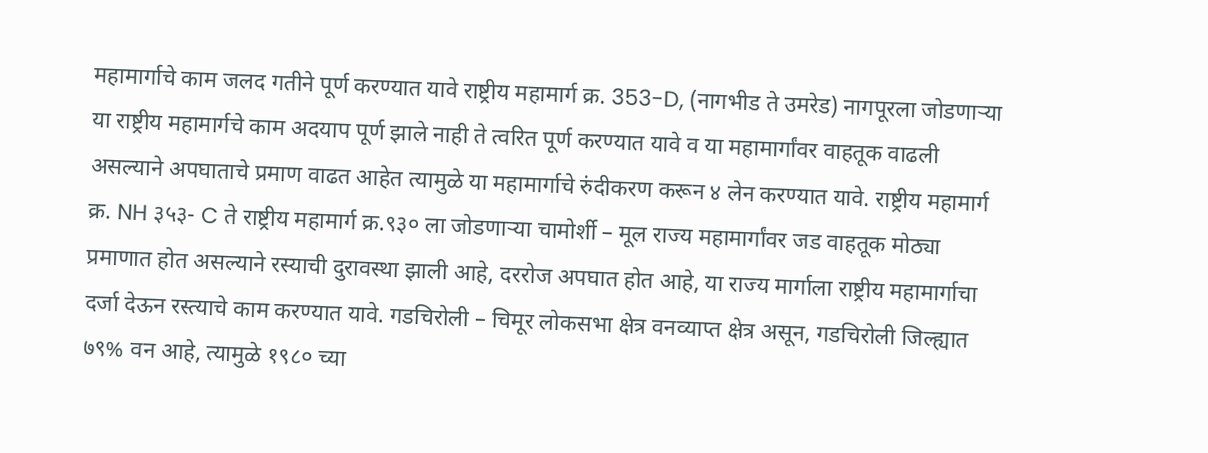महामार्गाचे काम जलद गतीने पूर्ण करण्यात यावे राष्ट्रीय महामार्ग क्र. 353-D, (नागभीड ते उमरेड) नागपूरला जोडणाऱ्या या राष्ट्रीय महामार्गचे काम अदयाप पूर्ण झाले नाही ते त्वरित पूर्ण करण्यात यावे व या महामार्गांवर वाहतूक वाढली असल्याने अपघाताचे प्रमाण वाढत आहेत त्यामुळे या महामार्गाचे रुंदीकरण करून ४ लेन करण्यात यावे. राष्ट्रीय महामार्ग क्र. NH ३५३- C ते राष्ट्रीय महामार्ग क्र.९३० ला जोडणाऱ्या चामोर्शी – मूल राज्य महामार्गांवर जड वाहतूक मोठ्या प्रमाणात होत असल्याने रस्याची दुरावस्था झाली आहे, दररोज अपघात होत आहे, या राज्य मार्गाला राष्ट्रीय महामार्गाचा दर्जा देऊन रस्त्याचे काम करण्यात यावे. गडचिरोली – चिमूर लोकसभा क्षेत्र वनव्याप्त क्षेत्र असून, गडचिरोली जिल्ह्यात ७९% वन आहे, त्यामुळे १९८० च्या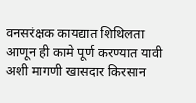वनसरंक्षक कायद्यात शिथिलता आणून ही कामे पूर्ण करण्यात यावी अशी मागणी खासदार किरसान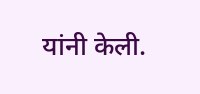यांनी केली.